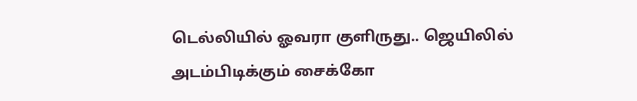டெல்லியில் ஓவரா குளிருது.. ஜெயிலில் அடம்பிடிக்கும் சைக்கோ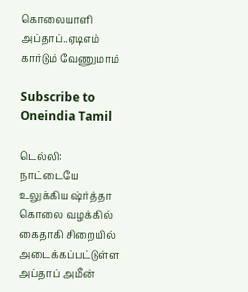கொலையாளி அப்தாப்..ஏடிஎம் கார்டும் வேணுமாம்

Subscribe to Oneindia Tamil

டெல்லி: நாட்டையே உலுக்கிய ஷ்ர்த்தா கொலை வழக்கில் கைதாகி சிறையில் அடைக்கப்பட்டுள்ள அப்தாப் அமீன்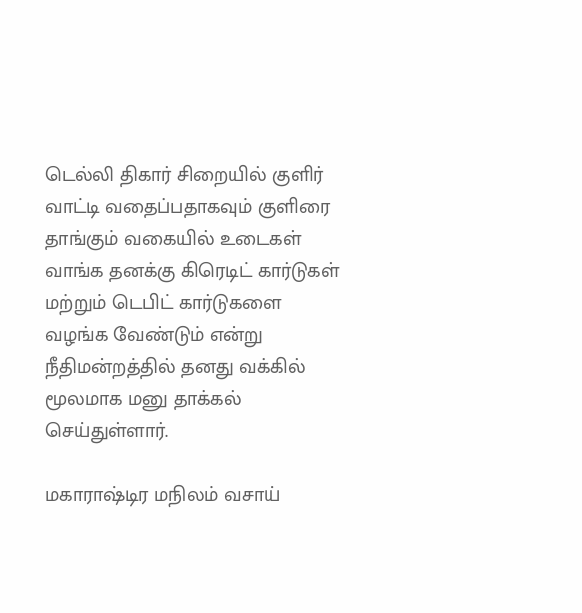டெல்லி திகார் சிறையில் குளிர் வாட்டி வதைப்பதாகவும் குளிரை தாங்கும் வகையில் உடைகள் வாங்க தனக்கு கிரெடிட் கார்டுகள் மற்றும் டெபிட் கார்டுகளை வழங்க வேண்டும் என்று நீதிமன்றத்தில் தனது வக்கில் மூலமாக மனு தாக்கல் செய்துள்ளார்.

மகாராஷ்டிர மநிலம் வசாய்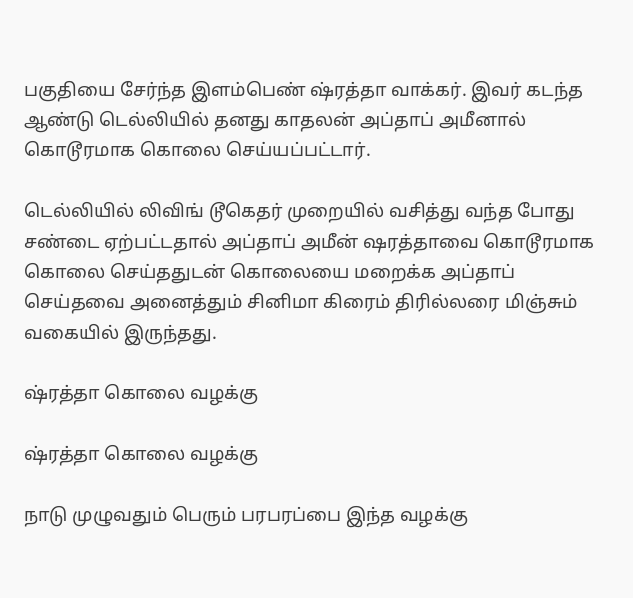பகுதியை சேர்ந்த இளம்பெண் ஷ்ரத்தா வாக்கர். இவர் கடந்த ஆண்டு டெல்லியில் தனது காதலன் அப்தாப் அமீனால் கொடூரமாக கொலை செய்யப்பட்டார்.

டெல்லியில் லிவிங் டூகெதர் முறையில் வசித்து வந்த போது சண்டை ஏற்பட்டதால் அப்தாப் அமீன் ஷரத்தாவை கொடூரமாக கொலை செய்ததுடன் கொலையை மறைக்க அப்தாப் செய்தவை அனைத்தும் சினிமா கிரைம் திரில்லரை மிஞ்சும் வகையில் இருந்தது.

ஷ்ரத்தா கொலை வழக்கு

ஷ்ரத்தா கொலை வழக்கு

நாடு முழுவதும் பெரும் பரபரப்பை இந்த வழக்கு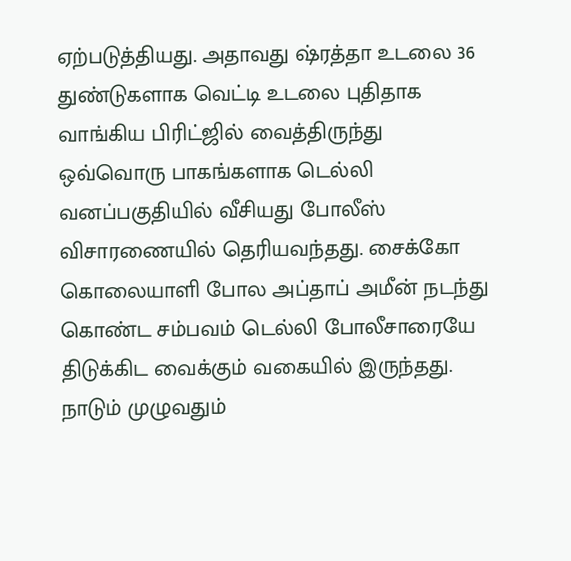ஏற்படுத்தியது. அதாவது ஷ்ரத்தா உடலை 36 துண்டுகளாக வெட்டி உடலை புதிதாக வாங்கிய பிரிட்ஜில் வைத்திருந்து ஒவ்வொரு பாகங்களாக டெல்லி வனப்பகுதியில் வீசியது போலீஸ் விசாரணையில் தெரியவந்தது. சைக்கோ கொலையாளி போல அப்தாப் அமீன் நடந்து கொண்ட சம்பவம் டெல்லி போலீசாரையே திடுக்கிட வைக்கும் வகையில் இருந்தது. நாடும் முழுவதும்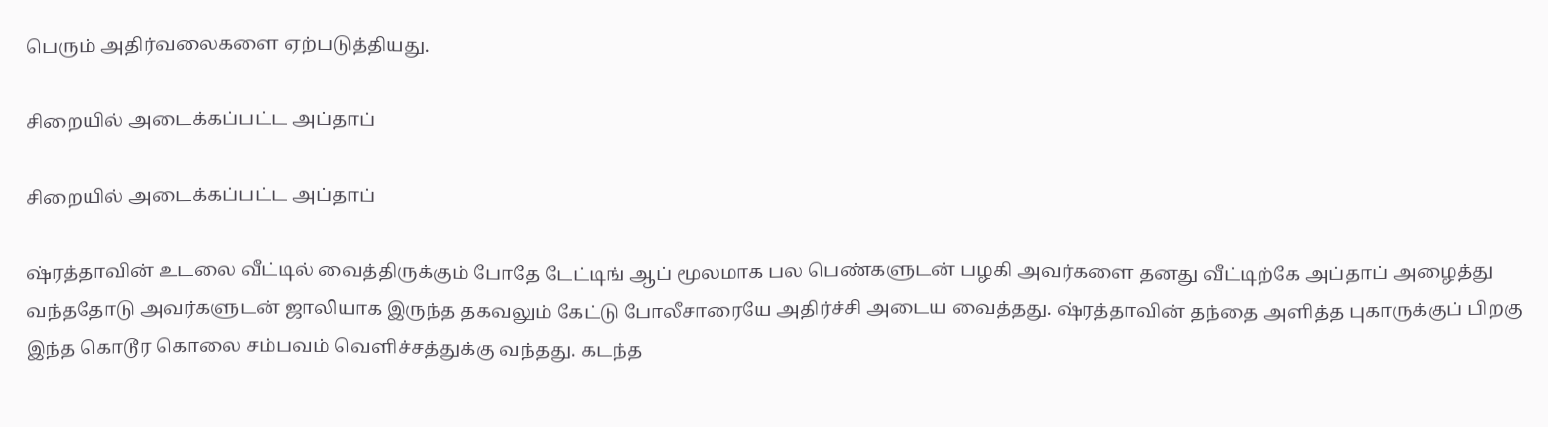பெரும் அதிர்வலைகளை ஏற்படுத்தியது.

சிறையில் அடைக்கப்பட்ட அப்தாப்

சிறையில் அடைக்கப்பட்ட அப்தாப்

ஷ்ரத்தாவின் உடலை வீட்டில் வைத்திருக்கும் போதே டேட்டிங் ஆப் மூலமாக பல பெண்களுடன் பழகி அவர்களை தனது வீட்டிற்கே அப்தாப் அழைத்து வந்ததோடு அவர்களுடன் ஜாலியாக இருந்த தகவலும் கேட்டு போலீசாரையே அதிர்ச்சி அடைய வைத்தது. ஷ்ரத்தாவின் தந்தை அளித்த புகாருக்குப் பிறகு இந்த கொடூர கொலை சம்பவம் வெளிச்சத்துக்கு வந்தது. கடந்த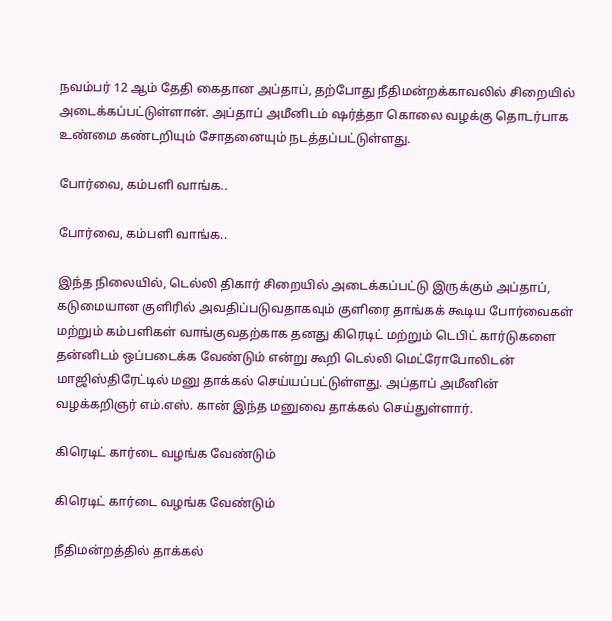நவம்பர் 12 ஆம் தேதி கைதான அப்தாப், தற்போது நீதிமன்றக்காவலில் சிறையில் அடைக்கப்பட்டுள்ளான். அப்தாப் அமீனிடம் ஷர்த்தா கொலை வழக்கு தொடர்பாக உண்மை கண்டறியும் சோதனையும் நடத்தப்பட்டுள்ளது.

போர்வை, கம்பளி வாங்க..

போர்வை, கம்பளி வாங்க..

இந்த நிலையில், டெல்லி திகார் சிறையில் அடைக்கப்பட்டு இருக்கும் அப்தாப், கடுமையான குளிரில் அவதிப்படுவதாகவும் குளிரை தாங்கக் கூடிய போர்வைகள் மற்றும் கம்பளிகள் வாங்குவதற்காக தனது கிரெடிட் மற்றும் டெபிட் கார்டுகளை தன்னிடம் ஒப்படைக்க வேண்டும் என்று கூறி டெல்லி மெட்ரோபோலிடன் மாஜிஸ்திரேட்டில் மனு தாக்கல் செய்யப்பட்டுள்ளது. அப்தாப் அமீனின் வழக்கறிஞர் எம்.எஸ். கான் இந்த மனுவை தாக்கல் செய்துள்ளார்.

கிரெடிட் கார்டை வழங்க வேண்டும்

கிரெடிட் கார்டை வழங்க வேண்டும்

நீதிமன்றத்தில் தாக்கல்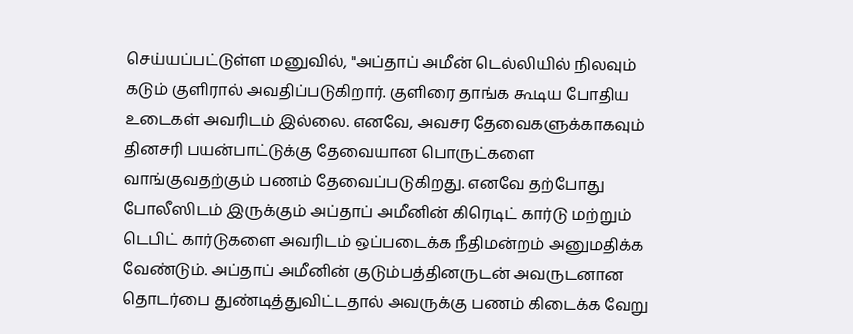செய்யப்பட்டுள்ள மனுவில், "அப்தாப் அமீன் டெல்லியில் நிலவும் கடும் குளிரால் அவதிப்படுகிறார். குளிரை தாங்க கூடிய போதிய உடைகள் அவரிடம் இல்லை. எனவே, அவசர தேவைகளுக்காகவும் தினசரி பயன்பாட்டுக்கு தேவையான பொருட்களை வாங்குவதற்கும் பணம் தேவைப்படுகிறது. எனவே தற்போது போலீஸிடம் இருக்கும் அப்தாப் அமீனின் கிரெடிட் கார்டு மற்றும் டெபிட் கார்டுகளை அவரிடம் ஒப்படைக்க நீதிமன்றம் அனுமதிக்க வேண்டும். அப்தாப் அமீனின் குடும்பத்தினருடன் அவருடனான தொடர்பை துண்டித்துவிட்டதால் அவருக்கு பணம் கிடைக்க வேறு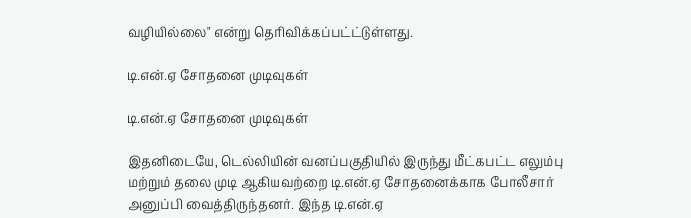வழியில்லை" என்று தெரிவிக்கப்பட்ட்டுள்ளது.

டி.என்.ஏ சோதனை முடிவுகள்

டி.என்.ஏ சோதனை முடிவுகள்

இதனிடையே, டெல்லியின் வனப்பகுதியில் இருந்து மீட்கபட்ட எலும்பு மற்றும் தலை முடி ஆகியவற்றை டி.என்.ஏ சோதனைக்காக போலீசார் அனுப்பி வைத்திருந்தனர். இந்த டி.என்.ஏ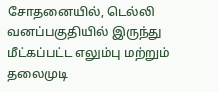சோதனையில், டெல்லி வனப்பகுதியில் இருந்து மீட்கப்பட்ட எலும்பு மற்றும் தலைமுடி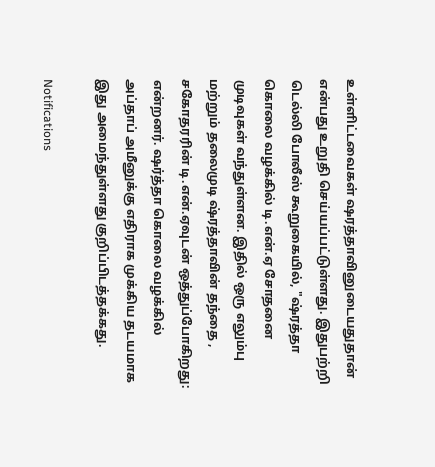உள்ளிட்டவைகள் ஷரத்தாவினுடையதுதான் என்பது உறுதி செய்யப்பட்டுள்ளது. இதுபற்றி டெல்லி போலீஸ் கூறுகையில், "ஷ்ரத்தா கொலை வழக்கில் டி.என்.ஏ சோதனை முடிவுகள் வந்துள்ளன. இதில் ஒரு எலும்பு மற்றும் தலைமுடி ஷ்ரத்தாவின் தந்தை , சகோதரரின் டி.என்.ஏவுடன் ஒத்துப்போகிறது: என்றனர். ஷர்த்தா கொலை வழக்கில் அப்தாப் அமீனுக்கு எதிராக முக்கிய தடயமாக இது அமைந்துள்ளது குறிப்பிடத்தக்கது.

Notifications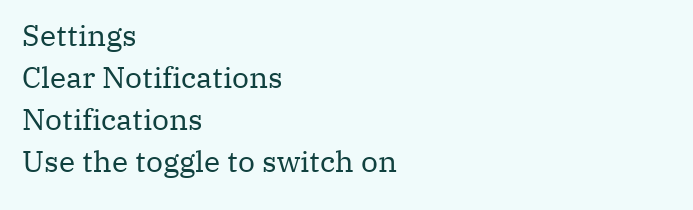Settings
Clear Notifications
Notifications
Use the toggle to switch on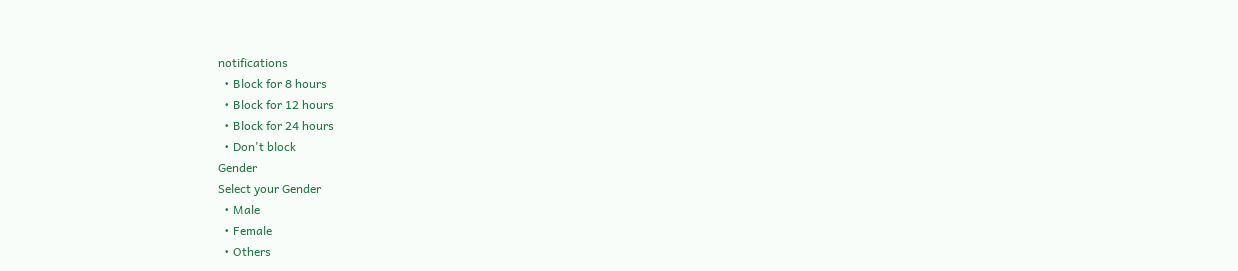notifications
  • Block for 8 hours
  • Block for 12 hours
  • Block for 24 hours
  • Don't block
Gender
Select your Gender
  • Male
  • Female
  • Others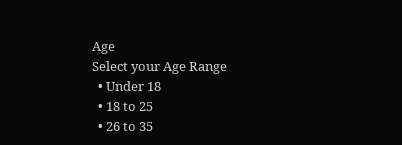Age
Select your Age Range
  • Under 18
  • 18 to 25
  • 26 to 35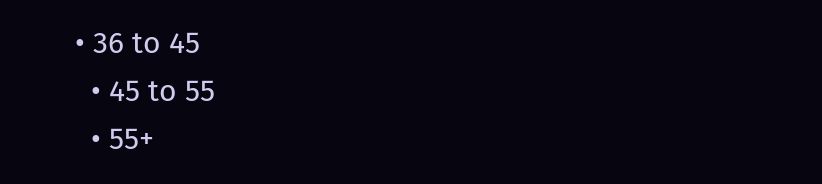• 36 to 45
  • 45 to 55
  • 55+